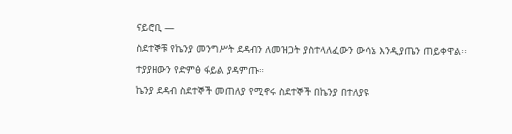ናይሮቢ —
ስደተኞቹ የኬንያ መንግሥት ደዳብን ለመዝጋት ያስተላለፈውን ውሳኔ እንዲያጤን ጠይቀዋል፡፡
ተያያዘውን የድምፅ ፋይል ያዳምጡ።
ኬንያ ደዳብ ስደተኞች መጠለያ የሚኖሩ ስደተኞች በኬንያ በተለያዩ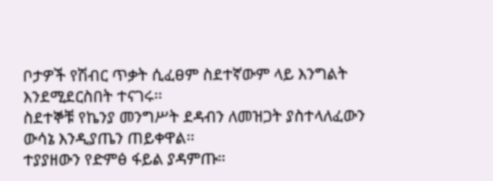ቦታዎች የሽብር ጥቃት ሲፈፀም ስደተኛውም ላይ እንግልት እንደሚደርስበት ተናገሩ፡፡
ስደተኞቹ የኬንያ መንግሥት ደዳብን ለመዝጋት ያስተላለፈውን ውሳኔ እንዲያጤን ጠይቀዋል፡፡
ተያያዘውን የድምፅ ፋይል ያዳምጡ።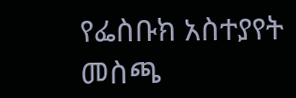የፌስቡክ አስተያየት መስጫ